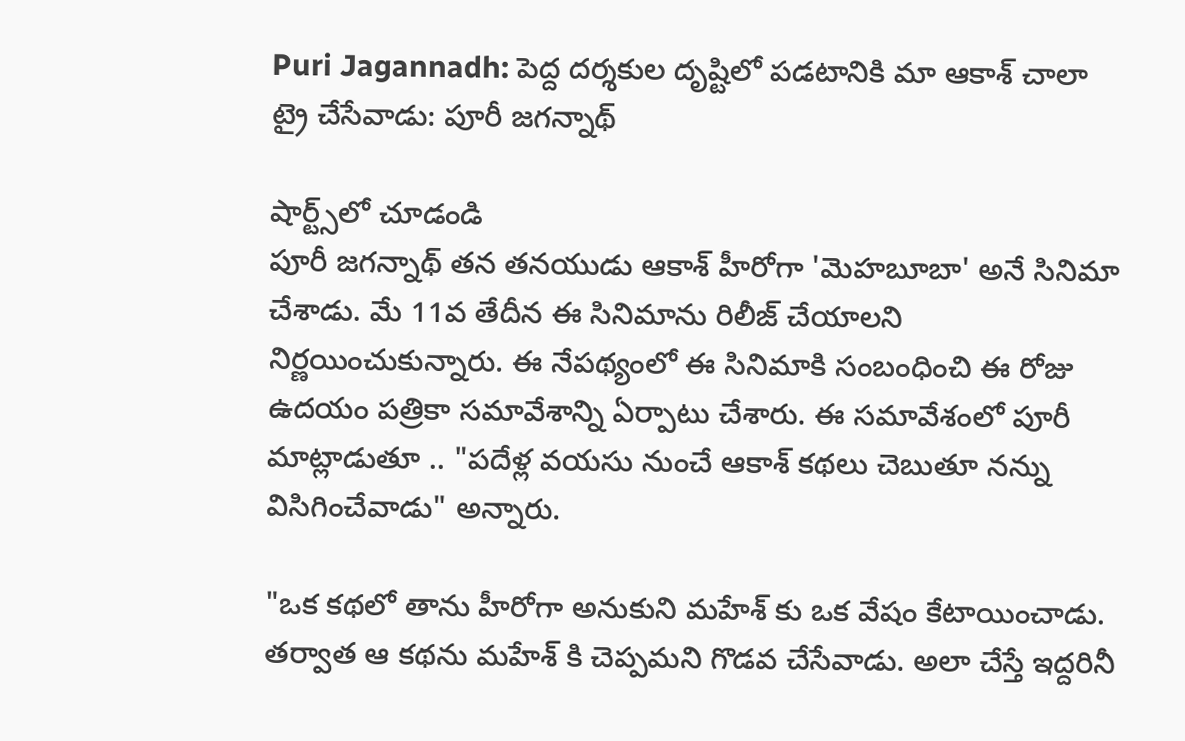Puri Jagannadh: పెద్ద దర్శకుల దృష్టిలో పడటానికి మా ఆకాశ్ చాలా ట్రై చేసేవాడు: పూరీ జగన్నాథ్

షార్ట్స్‌లో చూడండి
పూరీ జగన్నాథ్ తన తనయుడు ఆకాశ్ హీరోగా 'మెహబూబా' అనే సినిమా చేశాడు. మే 11వ తేదీన ఈ సినిమాను రిలీజ్ చేయాలని నిర్ణయించుకున్నారు. ఈ నేపథ్యంలో ఈ సినిమాకి సంబంధించి ఈ రోజు ఉదయం పత్రికా సమావేశాన్ని ఏర్పాటు చేశారు. ఈ సమావేశంలో పూరీ మాట్లాడుతూ .. "పదేళ్ల వయసు నుంచే ఆకాశ్ కథలు చెబుతూ నన్ను విసిగించేవాడు" అన్నారు.

"ఒక కథలో తాను హీరోగా అనుకుని మహేశ్ కు ఒక వేషం కేటాయించాడు. తర్వాత ఆ కథను మహేశ్ కి చెప్పమని గొడవ చేసేవాడు. అలా చేస్తే ఇద్దరినీ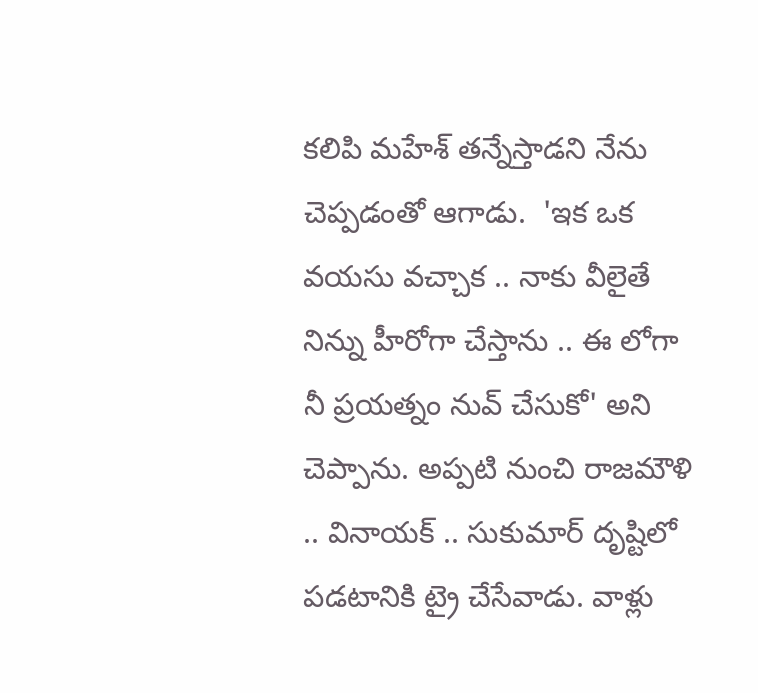కలిపి మహేశ్ తన్నేస్తాడని నేను చెప్పడంతో ఆగాడు.  'ఇక ఒక వయసు వచ్చాక .. నాకు వీలైతే నిన్ను హీరోగా చేస్తాను .. ఈ లోగా నీ ప్రయత్నం నువ్ చేసుకో' అని చెప్పాను. అప్పటి నుంచి రాజమౌళి .. వినాయక్ .. సుకుమార్ దృష్టిలో పడటానికి ట్రై చేసేవాడు. వాళ్లు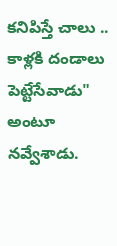కనిపిస్తే చాలు .. కాళ్లకి దండాలు పెట్టేసేవాడు" అంటూ నవ్వేశాడు.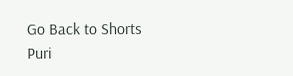Go Back to Shorts
Puri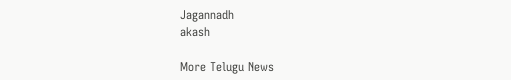Jagannadh
akash

More Telugu News